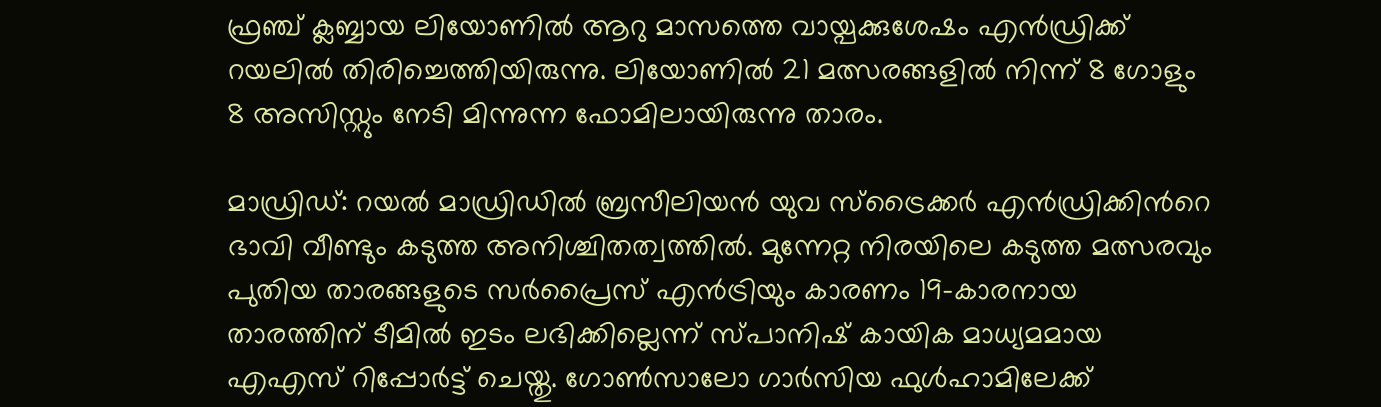ഫ്രഞ്ച് ക്ലബ്ബായ ലിയോണിൽ ആറു മാസത്തെ വായ്പക്കുശേഷം എന്‍ഡ്രിക്ക് റയലില്‍ തിരിച്ചെത്തിയിരുന്നു. ലിയോണിൽ 21 മത്സരങ്ങളിൽ നിന്ന് 8 ഗോളും 8 അസിസ്റ്റും നേടി മിന്നുന്ന ഫോമിലായിരുന്നു താരം.

മാഡ്രിഡ്: റയൽ മാഡ്രിഡിൽ ബ്രസീലിയൻ യുവ സ്‌ട്രൈക്കർ എൻഡ്രിക്കിന്‍റെ ഭാവി വീണ്ടും കടുത്ത അനിശ്ചിതത്വത്തിൽ. മുന്നേറ്റ നിരയിലെ കടുത്ത മത്സരവും പുതിയ താരങ്ങളുടെ സർപ്രൈസ് എൻട്രിയും കാരണം 19-കാരനായ താരത്തിന് ടീമിൽ ഇടം ലഭിക്കില്ലെന്ന് സ്പാനിഷ് കായിക മാധ്യമമായ എഎസ് റിപ്പോർട്ട് ചെയ്തു. ഗോൺസാലോ ഗാർസിയ ഫുൾഹാമിലേക്ക്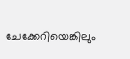ചേക്കേറിയെങ്കിലും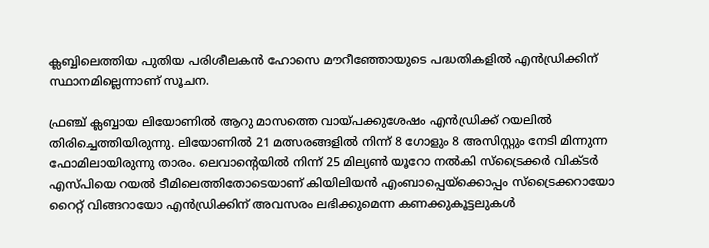ക്ലബ്ബിലെത്തിയ പുതിയ പരിശീലകൻ ഹോസെ മൗറീഞ്ഞോയുടെ പദ്ധതികളില്‍ എൻഡ്രിക്കിന് സ്ഥാനമില്ലെന്നാണ് സൂചന.

ഫ്രഞ്ച് ക്ലബ്ബായ ലിയോണിൽ ആറു മാസത്തെ വായ്പക്കുശേഷം എന്‍ഡ്രിക്ക് റയലില്‍ തിരിച്ചെത്തിയിരുന്നു. ലിയോണിൽ 21 മത്സരങ്ങളിൽ നിന്ന് 8 ഗോളും 8 അസിസ്റ്റും നേടി മിന്നുന്ന ഫോമിലായിരുന്നു താരം. ലെവാന്‍റെയിൽ നിന്ന് 25 മില്യൺ യൂറോ നൽകി സ്‌ട്രൈക്കർ വിക്ടര്‍ എസ്പിയെ റയൽ ടീമിലെത്തിതോടെയാണ് കിയിലിയൻ എംബാപ്പെയ്ക്കൊപ്പം സ്ട്രൈക്കറായോ റൈറ്റ് വിങ്ങറായോ എൻഡ്രിക്കിന് അവസരം ലഭിക്കുമെന്ന കണക്കുകൂട്ടലുകൾ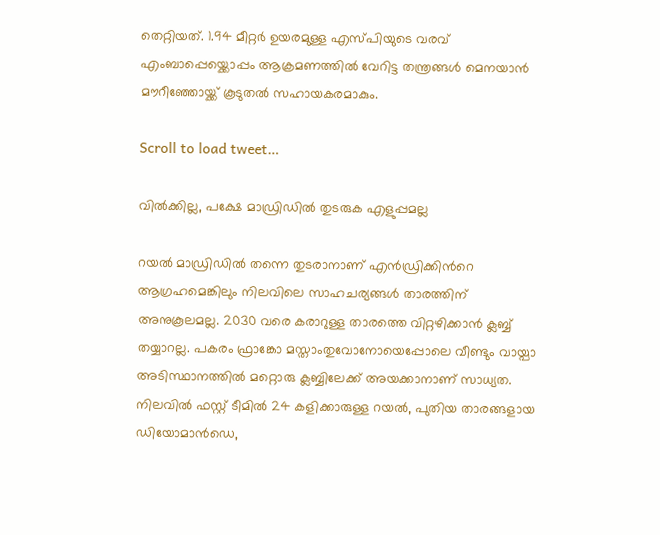തെറ്റിയത്. 1.94 മീറ്റർ ഉയരമുള്ള എസ്പിയുടെ വരവ് എംബാപ്പെയ്ക്കൊപ്പം ആക്രമണത്തിൽ വേറിട്ട തന്ത്രങ്ങൾ മെനയാൻ മൗറീഞ്ഞോയ്ക്ക് കൂടുതൽ സഹായകരമാകും.

Scroll to load tweet…

വിൽക്കില്ല, പക്ഷേ മാഡ്രിഡിൽ തുടരുക എളുപ്പമല്ല

റയൽ മാഡ്രിഡിൽ തന്നെ തുടരാനാണ് എൻഡ്രിക്കിന്‍റെ ആഗ്രഹമെങ്കിലും നിലവിലെ സാഹചര്യങ്ങൾ താരത്തിന് അനുകൂലമല്ല. 2030 വരെ കരാറുള്ള താരത്തെ വിറ്റഴിക്കാൻ ക്ലബ്ബ് തയ്യാറല്ല. പകരം ഫ്രാങ്കോ മസ്താംതുവോനോയെപ്പോലെ വീണ്ടും വായ്പാ അടിസ്ഥാനത്തിൽ മറ്റൊരു ക്ലബ്ബിലേക്ക് അയക്കാനാണ് സാധ്യത. നിലവിൽ ഫസ്റ്റ് ടീമിൽ 24 കളിക്കാരുള്ള റയൽ, പുതിയ താരങ്ങളായ ഡിയോമാൻഡെ,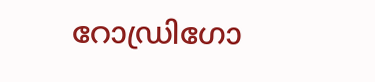റോഡ്രിഗോ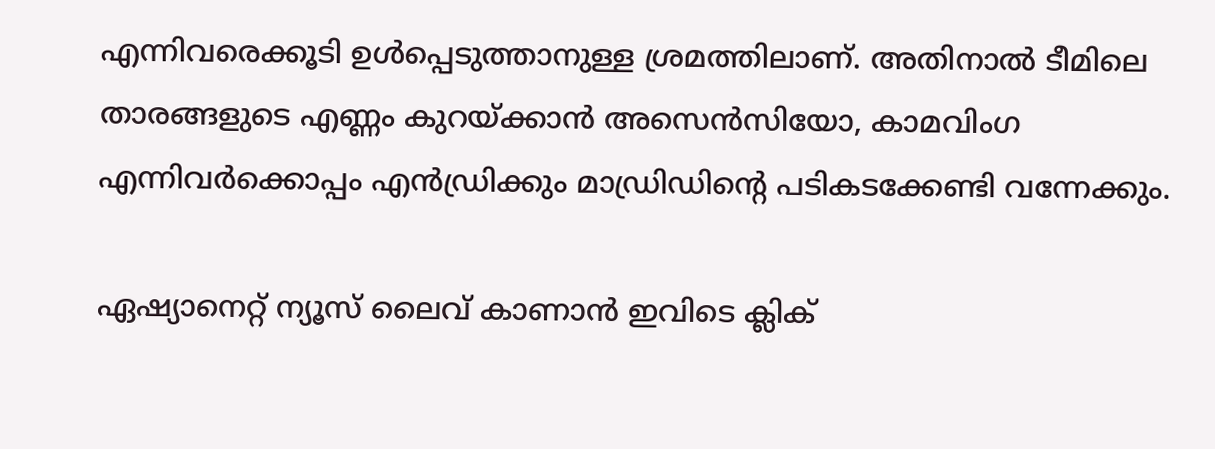എന്നിവരെക്കൂടി ഉൾപ്പെടുത്താനുള്ള ശ്രമത്തിലാണ്. അതിനാൽ ടീമിലെ താരങ്ങളുടെ എണ്ണം കുറയ്ക്കാൻ അസെൻസിയോ, കാമവിംഗ എന്നിവർക്കൊപ്പം എൻഡ്രിക്കും മാഡ്രിഡിന്‍റെ പടികടക്കേണ്ടി വന്നേക്കും.

ഏഷ്യാനെറ്റ് ന്യൂസ് ലൈവ് കാണാന്‍ ഇവിടെ ക്ലിക്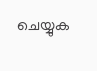ചെയ്യുക